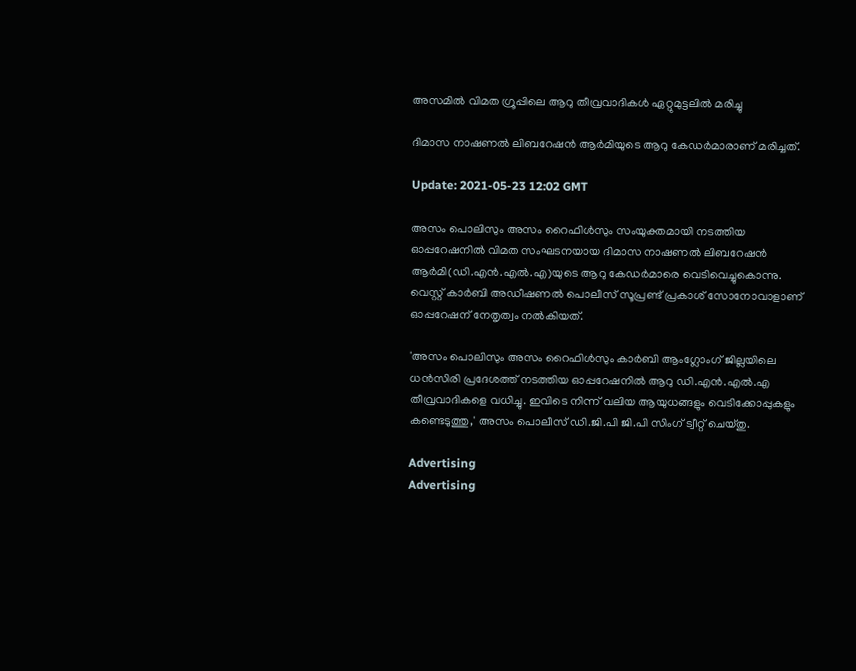അസമില്‍ വിമത ഗ്രൂപ്പിലെ ആറു തീവ്രവാദികൾ ഏറ്റുമുട്ടലിൽ മരിച്ചു

ദിമാസ നാഷണല്‍ ലിബറേഷന്‍ ആര്‍മിയുടെ ആറു കേഡര്‍മാരാണ് മരിച്ചത്.

Update: 2021-05-23 12:02 GMT

അസം പൊലിസും അസം റൈഫിള്‍സും സംയുക്തമായി നടത്തിയ ഓപ്പറേഷനില്‍ വിമത സംഘടനയായ ദിമാസ നാഷണല്‍ ലിബറേഷന്‍ ആര്‍മി(ഡി.എന്‍.എല്‍.എ)യുടെ ആറു കേഡര്‍മാരെ വെടിവെച്ചുകൊന്നു. വെസ്റ്റ് കാര്‍ബി അഡീഷണല്‍ പൊലീസ് സൂപ്രണ്ട് പ്രകാശ് സോനോവാളാണ് ഓപ്പറേഷന് നേതൃത്വം നല്‍കിയത്.

'അസം പൊലിസും അസം റൈഫിള്‍സും കാര്‍ബി ആംഗ്ലോംഗ് ജില്ലയിലെ ധന്‍സിരി പ്രദേശത്ത് നടത്തിയ ഓപ്പറേഷനില്‍ ആറു ഡി.എന്‍.എല്‍.എ തീവ്രവാദികളെ വധിച്ചു. ഇവിടെ നിന്ന് വലിയ ആയുധങ്ങളും വെടിക്കോപ്പുകളും കണ്ടെടുത്തു,' അസം പൊലീസ് ഡി.ജി.പി ജി.പി സിംഗ് ട്വീറ്റ് ചെയ്തു.

Advertising
Advertising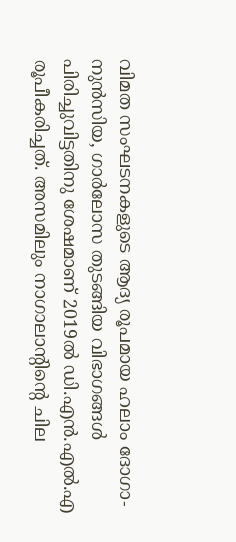വിമത സംഘടനകളുടെ ആദ്യ രൂപമായ ഹലാം ദോഗാ-നുന്‍സിയ, ഗാര്‍ലോസ തുടങ്ങിയ വിഭാഗങ്ങള്‍ പിരിച്ചുവിട്ടതിനു ശേഷമാണ് 2019ല്‍ ഡി.എന്‍.എല്‍.എ രൂപീകരിച്ചത്. അസമിലും നാഗാലാന്‍റിന്‍റെ ചില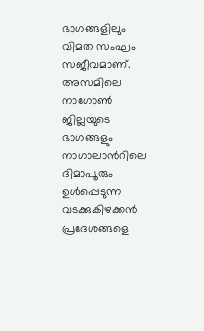ഭാഗങ്ങളിലും വിമത സംഘം സജീവമാണ്. അസമിലെ നാഗോണ്‍ ജില്ലയുടെ ഭാഗങ്ങളും നാഗാലാന്‍റിലെ ദിമാപൂരും ഉള്‍പ്പെടുന്ന വടക്കുകിഴക്കന്‍ പ്രദേശങ്ങളെ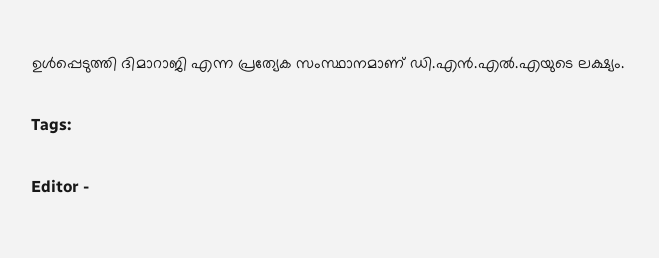ഉള്‍പ്പെടുത്തി ദിമാറാജി എന്ന പ്രത്യേക സംസ്ഥാനമാണ് ഡി.എന്‍.എല്‍.എയുടെ ലക്ഷ്യം.

Tags:

Editor -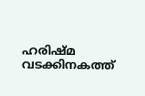ഹരിഷ്മ വടക്കിനകത്ത്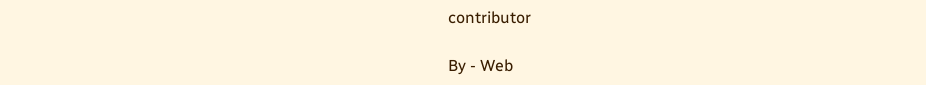contributor

By - Web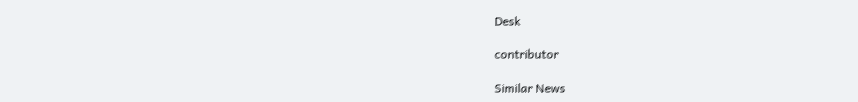Desk

contributor

Similar News